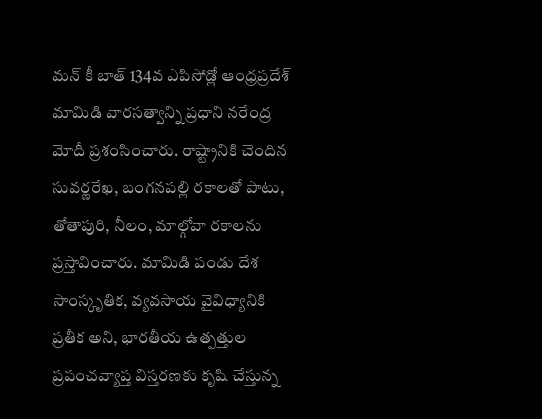మన్ కీ బాత్ 134వ ఎపిసోడ్లో ఆంధ్రప్రదేశ్ మామిడి వారసత్వాన్ని ప్రధాని నరేంద్ర
మోదీ ప్రశంసించారు. రాష్ట్రానికి చెందిన సువర్ణరేఖ, బంగనపల్లి రకాలతో పాటు, తోతాపురి, నీలం, మాల్గోవా రకాలను ప్రస్తావించారు. మామిడి పండు దేశ సాంస్కృతిక, వ్యవసాయ వైవిధ్యానికి ప్రతీక అని, భారతీయ ఉత్పత్తుల ప్రపంచవ్యాప్త విస్తరణకు కృషి చేస్తున్న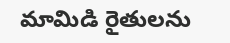మామిడి రైతులను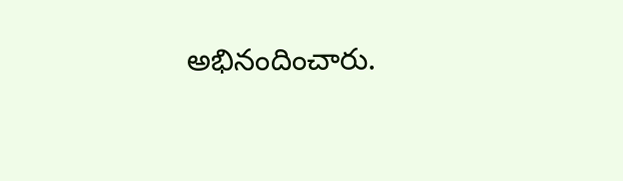అభినందించారు.